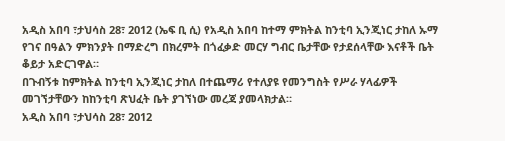አዲስ አበባ ፣ታህሳስ 28፣ 2012 (ኤፍ ቢ ሲ) የአዲስ አበባ ከተማ ምክትል ከንቲባ ኢንጂነር ታከለ ኡማ የገና በዓልን ምክንያት በማድረግ በክረምት በጎፈቃድ መርሃ ግብር ቤታቸው የታደሰላቸው እናቶች ቤት ቆይታ አድርገዋል።
በጉብኝቱ ከምክትል ከንቲባ ኢንጂነር ታከለ በተጨማሪ የተለያዩ የመንግስት የሥራ ሃላፊዎች መገኘታቸውን ከከንቲባ ጽህፈት ቤት ያገኘነው መረጃ ያመላክታል።
አዲስ አበባ ፣ታህሳስ 28፣ 2012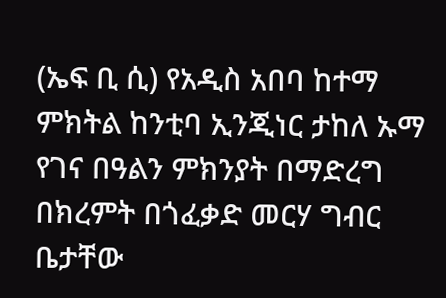(ኤፍ ቢ ሲ) የአዲስ አበባ ከተማ ምክትል ከንቲባ ኢንጂነር ታከለ ኡማ የገና በዓልን ምክንያት በማድረግ በክረምት በጎፈቃድ መርሃ ግብር ቤታቸው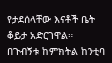የታደሰላቸው እናቶች ቤት ቆይታ አድርገዋል።
በጉብኝቱ ከምክትል ከንቲባ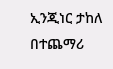ኢንጂነር ታከለ በተጨማሪ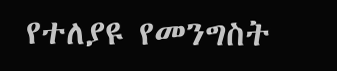የተለያዩ የመንግስት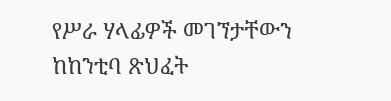የሥራ ሃላፊዎች መገኘታቸውን ከከንቲባ ጽህፈት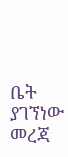ቤት ያገኘነው መረጃ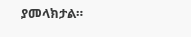ያመላክታል።